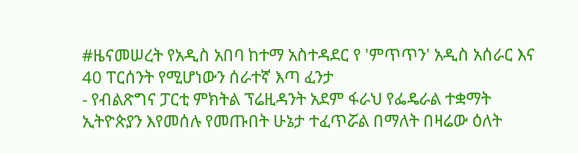#ዜናመሠረት የአዲስ አበባ ከተማ አስተዳደር የ 'ምጥጥን' አዲስ አሰራር እና 40 ፐርሰንት የሚሆነውን ሰራተኛ እጣ ፈንታ
- የብልጽግና ፓርቲ ምክትል ፕሬዚዳንት አደም ፋራህ የፌዴራል ተቋማት ኢትዮጵያን እየመሰሉ የመጡበት ሁኔታ ተፈጥሯል በማለት በዛሬው ዕለት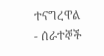ተናግረዋል
- ሰራተኞች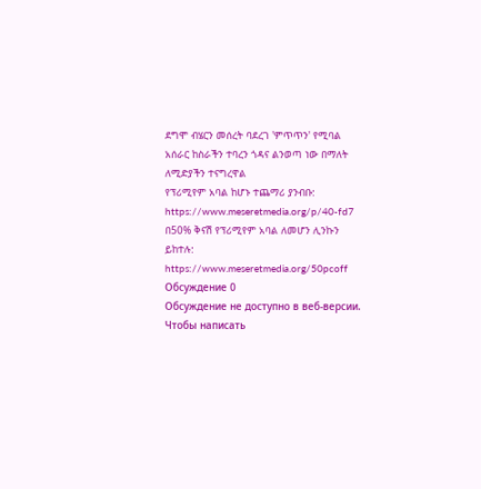ደግሞ ብሄርን መሰረት ባደረገ 'ምጥጥን' የሚባል አሰራር ከስራችን ተባረን ጎዳና ልንወጣ ነው በማለት ለሚድያችን ተናግረዋል
የፕሪሚየም አባል ከሆኑ ተጨማሪ ያንብቡ:
https://www.meseretmedia.org/p/40-fd7
በ50% ቅናሽ የፕሪሚየም አባል ለመሆን ሊንኩን ይከተሉ:
https://www.meseretmedia.org/50pcoff
Обсуждение 0
Обсуждение не доступно в веб-версии. Чтобы написать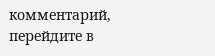комментарий, перейдите в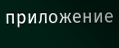приложение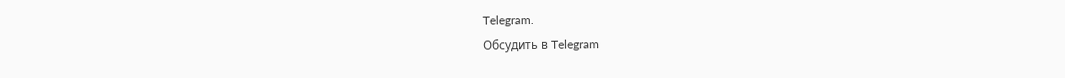Telegram.
Обсудить в Telegram